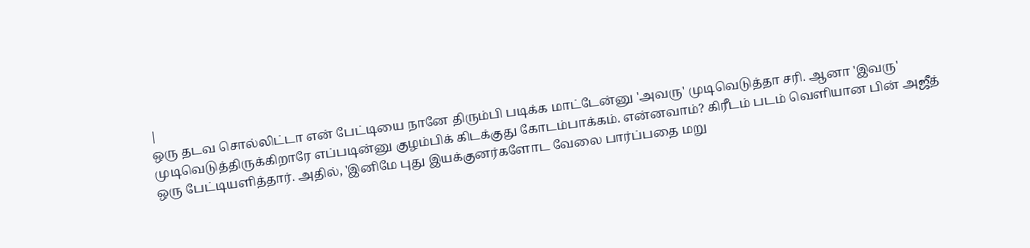|
ஒரு தடவ சொல்லிட்டா என் பேட்டியை நானே திரும்பி படிக்க மாட்டேன்னு 'அவரு' முடிவெடுத்தா சரி. ஆனா 'இவரு' முடிவெடுத்திருக்கிறாரே எப்படின்னு குழம்பிக் கிடக்குது கோடம்பாக்கம். என்னவாம்? கிரீடம் படம் வெளியான பின் அஜீத் ஒரு பேட்டியளித்தார். அதில், 'இனிமே புது இயக்குனர்களோட வேலை பார்ப்பதை மறு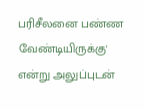பரிசீலனை பண்ண வேண்டியிருக்கு' என்று அலுப்புடன்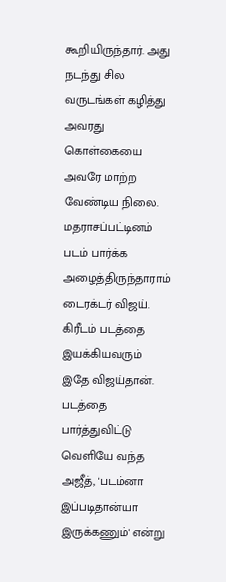கூறியிருந்தார். அது நடந்து சில வருடங்கள் கழித்து அவரது கொள்கையை அவரே மாற்ற வேண்டிய நிலை. மதராசப்பட்டினம் படம் பார்க்க அழைத்திருந்தாராம் டைரக்டர் விஜய். கிரீடம் படத்தை இயக்கியவரும் இதே விஜய்தான்.
படத்தை பார்த்துவிட்டு வெளியே வந்த அஜீத், 'படம்னா இப்படிதான்யா இருக்கணும்' என்று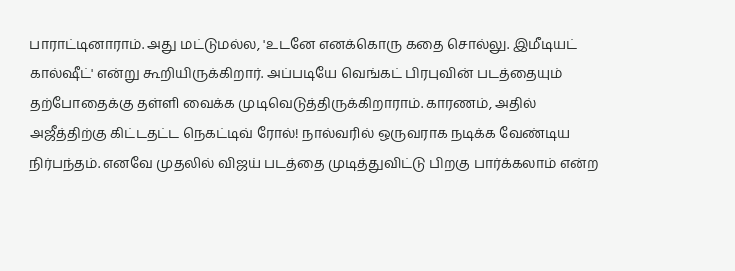பாராட்டினாராம். அது மட்டுமல்ல, 'உடனே எனக்கொரு கதை சொல்லு. இமீடியட் கால்ஷீட்' என்று கூறியிருக்கிறார். அப்படியே வெங்கட் பிரபுவின் படத்தையும் தற்போதைக்கு தள்ளி வைக்க முடிவெடுத்திருக்கிறாராம். காரணம், அதில் அஜீத்திற்கு கிட்டதட்ட நெகட்டிவ் ரோல்! நால்வரில் ஒருவராக நடிக்க வேண்டிய நிர்பந்தம். எனவே முதலில் விஜய் படத்தை முடித்துவிட்டு பிறகு பார்க்கலாம் என்ற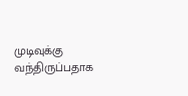முடிவுக்கு வந்திருப்பதாக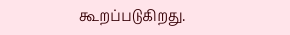கூறப்படுகிறது.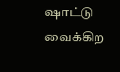ஷாட்டு வைக்கிற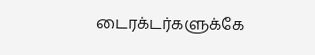டைரக்டர்களுக்கே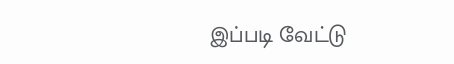இப்படி வேட்டு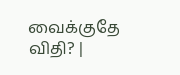வைக்குதே விதி? |